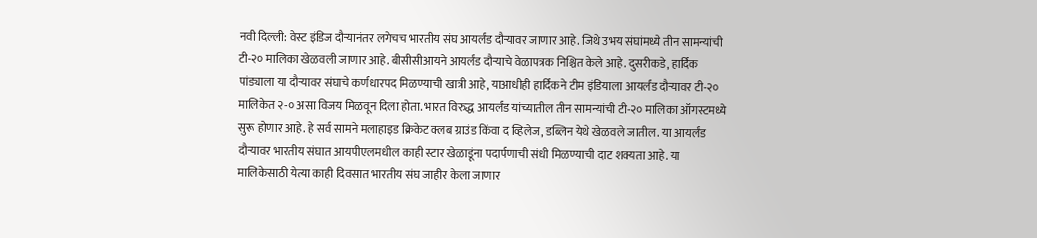नवी दिल्ली: वेस्ट इंडिज दौऱ्यानंतर लगेचच भारतीय संघ आयर्लंड दौऱ्यावर जाणार आहे. जिथे उभय संघांमध्ये तीन सामन्यांची टी-२० मालिका खेळवली जाणार आहे. बीसीसीआयने आयर्लंड दौऱ्याचे वेळापत्रक निश्चित केले आहे. दुसरीकडे, हार्दिक पांड्याला या दौऱ्यावर संघाचे कर्णधारपद मिळण्याची खात्री आहे, याआधीही हार्दिकने टीम इंडियाला आयर्लंड दौऱ्यावर टी-२० मालिकेत २-० असा विजय मिळवून दिला होता. भारत विरुद्ध आयर्लंड यांच्यातील तीन सामन्यांची टी-२० मालिका ऑगस्टमध्ये सुरू होणार आहे. हे सर्व सामने मलाहाइड क्रिकेट क्लब ग्राउंड किंवा द व्हिलेज, डब्लिन येथे खेळवले जातील. या आयर्लंड दौऱ्यावर भारतीय संघात आयपीएलमधील काही स्टार खेळाडूंना पदार्पणाची संधी मिळण्याची दाट शक्यता आहे. या मालिकेसाठी येत्या काही दिवसात भारतीय संघ जाहीर केला जाणार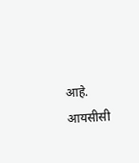आहे.
आयसीसी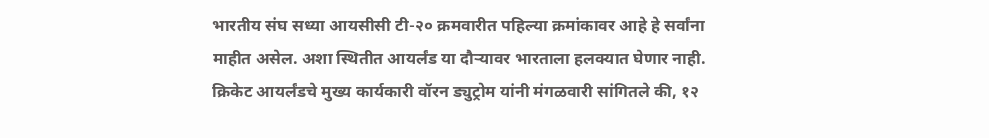भारतीय संघ सध्या आयसीसी टी-२० क्रमवारीत पहिल्या क्रमांकावर आहे हे सर्वांना माहीत असेल. अशा स्थितीत आयर्लंड या दौऱ्यावर भारताला हलक्यात घेणार नाही. क्रिकेट आयर्लंडचे मुख्य कार्यकारी वॉरन ड्युट्रोम यांनी मंगळवारी सांगितले की, १२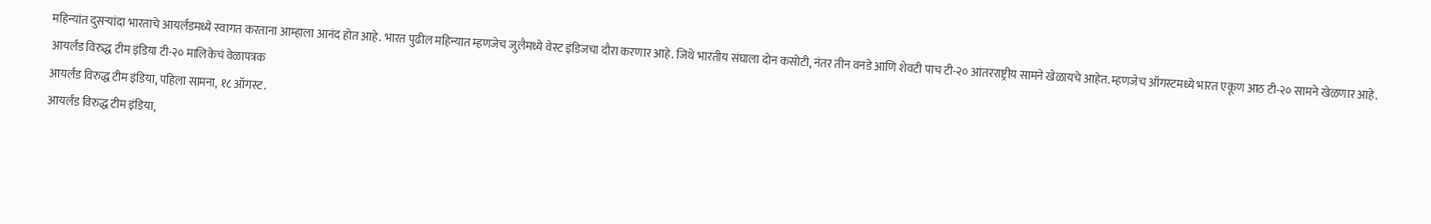महिन्यांत दुसऱ्यांदा भारताचे आयर्लंडमध्ये स्वागत करताना आम्हाला आनंद होत आहे. भारत पुढील महिन्यात म्हणजेच जुलैमध्ये वेस्ट इंडिजचा दौरा करणार आहे. जिथे भारतीय संघाला दोन कसोटी, नंतर तीन वनडे आणि शेवटी पाच टी-२० आंतरराष्ट्रीय सामने खेळायचे आहेत. म्हणजेच ऑगस्टमध्ये भारत एकूण आठ टी-२० सामने खेळणार आहे.
आयर्लंड विरुद्ध टीम इंडिया टी-२० मालिकेचं वेळापत्रक
आयर्लंड विरुद्ध टीम इंडिया, पहिला सामना, १८ ऑगस्ट.
आयर्लंड विरुद्ध टीम इंडिया,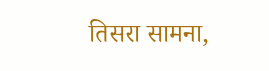तिसरा सामना,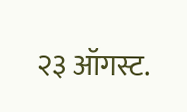२३ ऑगस्ट.